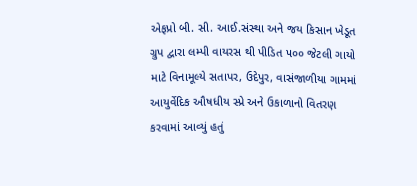એફપ્રો બી. સી. આઈ.સંસ્થા અને જય કિસાન ખેડૂત ગ્રુપ દ્વારા લમ્પી વાયરસ થી પીડિત ૫૦૦ જેટલી ગાયો માટે વિનામૂલ્યે સતાપર, ઉદેપુર, વાસંજાળીયા ગામમાં આયુર્વેદિક ઔષધીય સ્પ્રે અને ઉકાળાનો વિતરણ કરવામાં આવ્યું હતું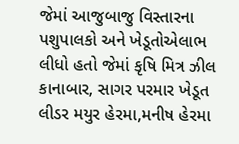જેમાં આજુબાજુ વિસ્તારના પશુપાલકો અને ખેડૂતોએલાભ લીધો હતો જેમાં કૃષિ મિત્ર ઝીલ કાનાબાર, સાગર પરમાર ખેડૂત લીડર મયુર હેરમા,મનીષ હેરમા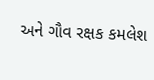અને ગૌવ રક્ષક કમલેશ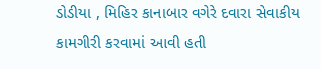ડોડીયા , મિહિર કાનાબાર વગેરે દવારા સેવાકીય કામગીરી કરવામાં આવી હતી